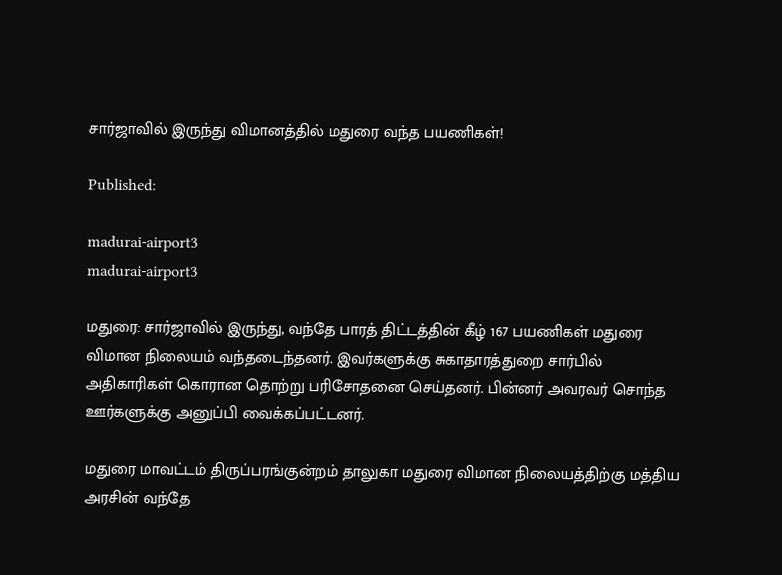சார்ஜாவில் இருந்து விமானத்தில் மதுரை வந்த பயணிகள்!

Published:

madurai-airport3
madurai-airport3

மதுரை: சார்ஜாவில் இருந்து, வந்தே பாரத் திட்டத்தின் கீழ் 167 பயணிகள் மதுரை விமான நிலையம் வந்தடைந்தனர். இவர்களுக்கு சுகாதாரத்துறை சார்பில் அதிகாரிகள் கொரான தொற்று பரிசோதனை செய்தனர். பின்னர் அவரவர் சொந்த ஊர்களுக்கு அனுப்பி வைக்கப்பட்டனர்.

மதுரை மாவட்டம் திருப்பரங்குன்றம் தாலுகா மதுரை விமான நிலையத்திற்கு மத்திய அரசின் வந்தே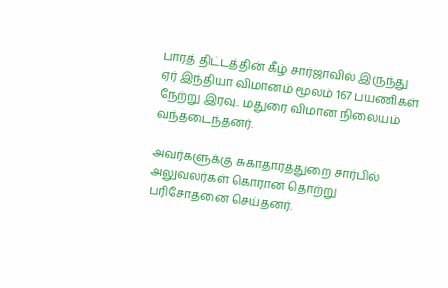பாரத் திட்டத்தின் கீழ் சார்ஜாவில் இருந்து ஏர் இந்தியா விமானம் மூலம் 167 பயணிகள் நேற்று இரவு.. மதுரை விமான நிலையம் வந்தடைந்தனர்.

அவர்களுக்கு சுகாதாரத்துறை சார்பில் அலுவலர்கள் கொரான தொற்று பரிசோதனை செய்தனர்.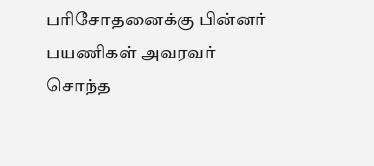பரிசோதனைக்கு பின்னர் பயணிகள் அவரவர் சொந்த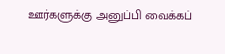ஊர்களுக்கு அனுப்பி வைக்கப்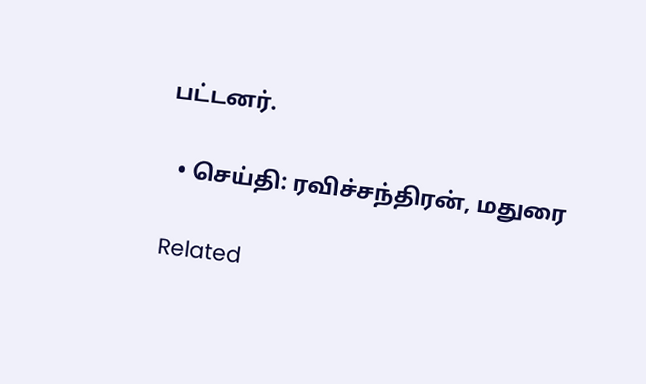பட்டனர்.

  • செய்தி: ரவிச்சந்திரன், மதுரை

Related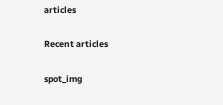articles

Recent articles

spot_img